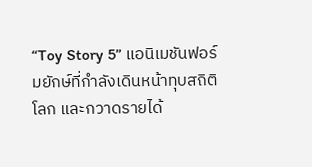“Toy Story 5” แอนิเมชันฟอร์มยักษ์ที่กำลังเดินหน้าทุบสถิติโลก และกวาดรายได้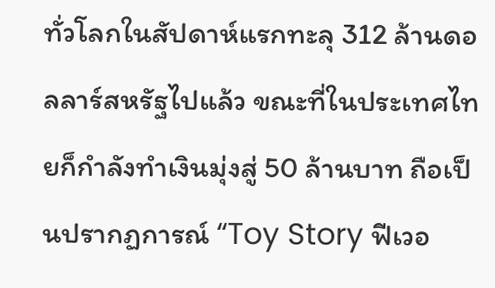ทั่วโลกในสัปดาห์แรกทะลุ 312 ล้านดอลลาร์สหรัฐไปแล้ว ขณะที่ในประเทศไทยก็กำลังทำเงินมุ่งสู่ 50 ล้านบาท ถือเป็นปรากฏการณ์ “Toy Story ฟีเวอ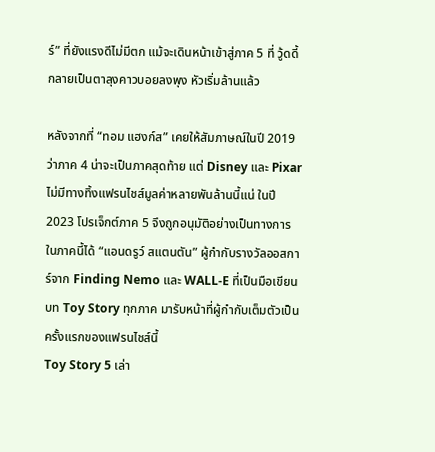ร์” ที่ยังแรงดีไม่มีตก แม้จะเดินหน้าเข้าสู่ภาค 5 ที่ วู้ดดี้ กลายเป็นตาลุงคาวบอยลงพุง หัวเริ่มล้านแล้ว

หลังจากที่ “ทอม แฮงก์ส” เคยให้สัมภาษณ์ในปี 2019 ว่าภาค 4 น่าจะเป็นภาคสุดท้าย แต่ Disney และ Pixar ไม่มีทางทิ้งแฟรนไชส์มูลค่าหลายพันล้านนี้แน่ ในปี 2023 โปรเจ็กต์ภาค 5 จึงถูกอนุมัติอย่างเป็นทางการ
ในภาคนี้ได้ “แอนดรูว์ สแตนตัน” ผู้กำกับรางวัลออสการ์จาก Finding Nemo และ WALL-E ที่เป็นมือเขียนบท Toy Story ทุกภาค มารับหน้าที่ผู้กำกับเต็มตัวเป็นครั้งแรกของแฟรนไชส์นี้
Toy Story 5 เล่า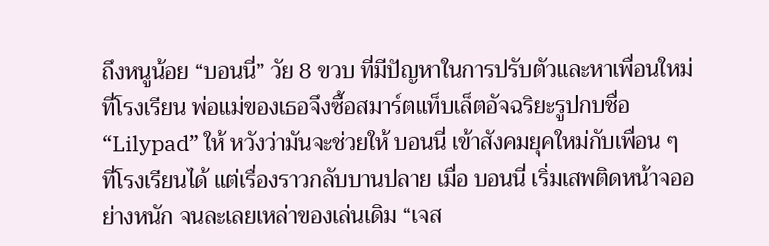ถึงหนูน้อย “บอนนี่” วัย 8 ขวบ ที่มีปัญหาในการปรับตัวและหาเพื่อนใหม่ที่โรงเรียน พ่อแม่ของเธอจึงซื้อสมาร์ตแท็บเล็ตอัจฉริยะรูปกบชื่อ “Lilypad” ให้ หวังว่ามันจะช่วยให้ บอนนี่ เข้าสังคมยุคใหม่กับเพื่อน ๆ ที่โรงเรียนได้ แต่เรื่องราวกลับบานปลาย เมื่อ บอนนี่ เริ่มเสพติดหน้าจออย่างหนัก จนละเลยเหล่าของเล่นเดิม “เจส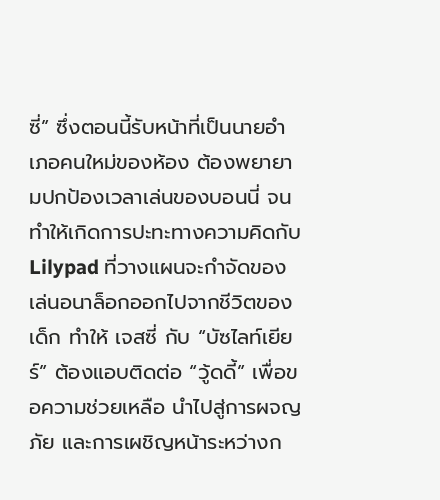ซี่” ซึ่งตอนนี้รับหน้าที่เป็นนายอำเภอคนใหม่ของห้อง ต้องพยายามปกป้องเวลาเล่นของบอนนี่ จนทำให้เกิดการปะทะทางความคิดกับ Lilypad ที่วางแผนจะกำจัดของเล่นอนาล็อกออกไปจากชีวิตของเด็ก ทำให้ เจสซี่ กับ “บัซไลท์เยียร์” ต้องแอบติดต่อ “วู้ดดี้” เพื่อขอความช่วยเหลือ นำไปสู่การผจญภัย และการเผชิญหน้าระหว่างก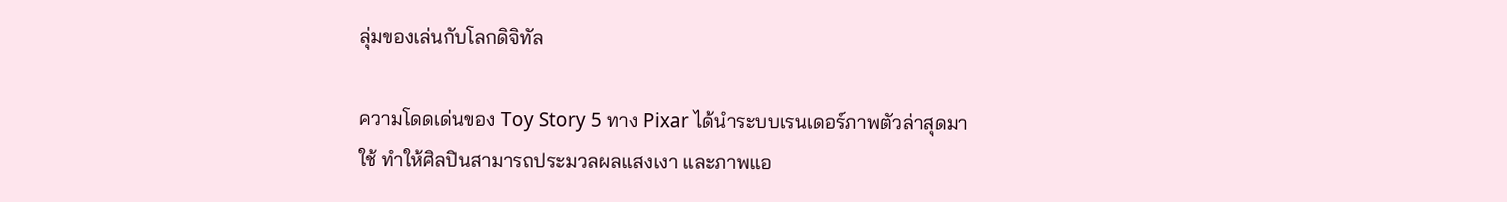ลุ่มของเล่นกับโลกดิจิทัล

ความโดดเด่นของ Toy Story 5 ทาง Pixar ได้นำระบบเรนเดอร์ภาพตัวล่าสุดมาใช้ ทำให้ศิลปินสามารถประมวลผลแสงเงา และภาพแอ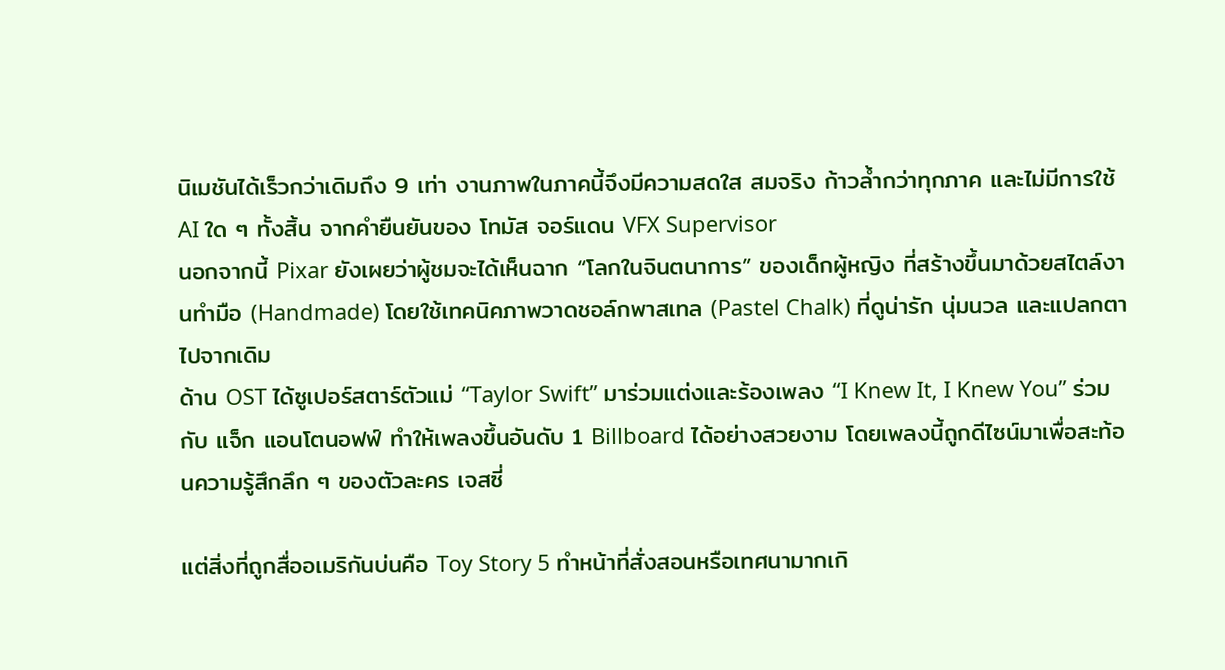นิเมชันได้เร็วกว่าเดิมถึง 9 เท่า งานภาพในภาคนี้จึงมีความสดใส สมจริง ก้าวล้ำกว่าทุกภาค และไม่มีการใช้ AI ใด ๆ ทั้งสิ้น จากคำยืนยันของ โทมัส จอร์แดน VFX Supervisor
นอกจากนี้ Pixar ยังเผยว่าผู้ชมจะได้เห็นฉาก “โลกในจินตนาการ” ของเด็กผู้หญิง ที่สร้างขึ้นมาด้วยสไตล์งานทำมือ (Handmade) โดยใช้เทคนิคภาพวาดชอล์กพาสเทล (Pastel Chalk) ที่ดูน่ารัก นุ่มนวล และแปลกตาไปจากเดิม
ด้าน OST ได้ซูเปอร์สตาร์ตัวแม่ “Taylor Swift” มาร่วมแต่งและร้องเพลง “I Knew It, I Knew You” ร่วมกับ แจ็ก แอนโตนอฟฟ์ ทำให้เพลงขึ้นอันดับ 1 Billboard ได้อย่างสวยงาม โดยเพลงนี้ถูกดีไซน์มาเพื่อสะท้อนความรู้สึกลึก ๆ ของตัวละคร เจสซี่

แต่สิ่งที่ถูกสื่ออเมริกันบ่นคือ Toy Story 5 ทำหน้าที่สั่งสอนหรือเทศนามากเกิ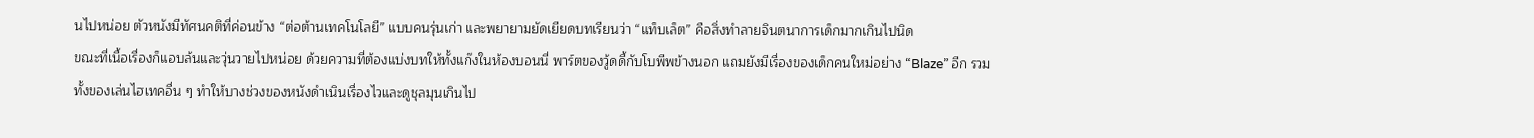นไปหน่อย ตัวหนังมีทัศนคติที่ค่อนข้าง “ต่อต้านเทคโนโลยี” แบบคนรุ่นเก่า และพยายามยัดเยียดบทเรียนว่า “แท็บเล็ต” คือสิ่งทำลายจินตนาการเด็กมากเกินไปนิด
ขณะที่เนื้อเรื่องก็แอบล้นและวุ่นวายไปหน่อย ด้วยความที่ต้องแบ่งบทให้ทั้งแก๊งในห้องบอนนี่ พาร์ตของวู้ดดี้กับโบพีพข้างนอก แถมยังมีเรื่องของเด็กคนใหม่อย่าง “Blaze” อีก รวมทั้งของเล่นไฮเทคอื่น ๆ ทำให้บางช่วงของหนังดำเนินเรื่องไวและดูชุลมุนเกินไป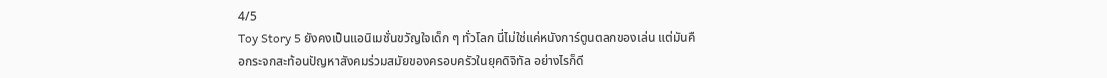4/5
Toy Story 5 ยังคงเป็นแอนิเมชั่นขวัญใจเด็ก ๆ ทั่วโลก นี่ไม่ใช่แค่หนังการ์ตูนตลกของเล่น แต่มันคือกระจกสะท้อนปัญหาสังคมร่วมสมัยของครอบครัวในยุคดิจิทัล อย่างไรก็ดี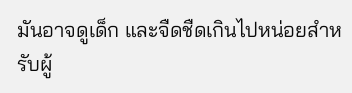มันอาจดูเด็ก และจืดชืดเกินไปหน่อยสำหรับผู้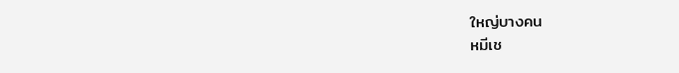ใหญ่บางคน
หมีเช